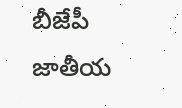బీజేపీ జాతీయ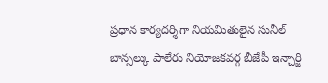ప్రధాన కార్యదర్శిగా నియమితులైన సునీల్ బాన్సల్కు పాలేరు నియోజకవర్గ బీజేపీ ఇన్చార్జి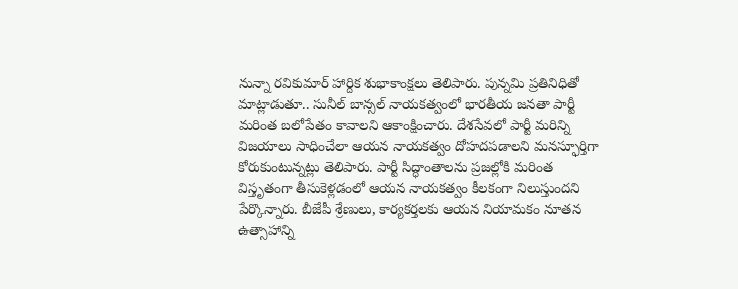నున్నా రవికుమార్ హార్దిక శుభాకాంక్షలు తెలిపారు. పున్నమి ప్రతినిధితో మాట్లాడుతూ.. సునీల్ బాన్సల్ నాయకత్వంలో భారతీయ జనతా పార్టీ మరింత బలోపేతం కావాలని ఆకాంక్షించారు. దేశసేవలో పార్టీ మరిన్ని విజయాలు సాధించేలా ఆయన నాయకత్వం దోహదపడాలని మనస్ఫూర్తిగా కోరుకుంటున్నట్లు తెలిపారు. పార్టీ సిద్ధాంతాలను ప్రజల్లోకి మరింత విస్తృతంగా తీసుకెళ్లడంలో ఆయన నాయకత్వం కీలకంగా నిలుస్తుందని పేర్కొన్నారు. బీజేపీ శ్రేణులు, కార్యకర్తలకు ఆయన నియామకం నూతన ఉత్సాహాన్ని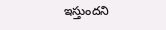ఇస్తుందని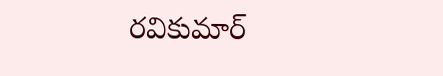రవికుమార్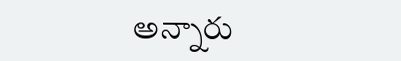అన్నారు